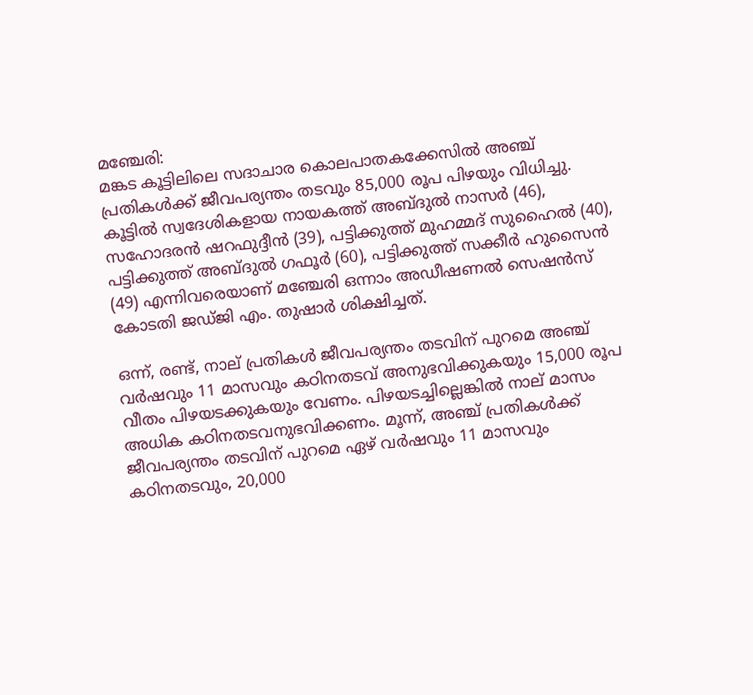മഞ്ചേരി:
മങ്കട കൂട്ടിലിലെ സദാചാര കൊലപാതകക്കേസിൽ അഞ്ച് പ്രതികൾക്ക് ജീവപര്യന്തം തടവും 85,000 രൂപ പിഴയും വിധിച്ചു. കൂട്ടില്‍ സ്വദേശികളായ നായകത്ത് അബ്ദുല്‍ നാസര്‍ (46), സഹോദരന്‍ ഷറഫുദ്ദീന്‍ (39), പട്ടിക്കുത്ത് മുഹമ്മദ് സുഹൈല്‍ (40), പട്ടിക്കുത്ത് അബ്ദുല്‍ ഗഫൂര്‍ (60), പട്ടിക്കുത്ത് സക്കീര്‍ ഹുസൈന്‍ (49) എന്നിവരെയാണ് മഞ്ചേരി ഒന്നാം അഡീഷണൽ സെഷൻസ് കോടതി ജഡ്ജി എം. തുഷാർ ശിക്ഷിച്ചത്.

ഒന്ന്, രണ്ട്, നാല് പ്രതികള്‍ ജീവപര്യന്തം തടവിന് പുറമെ അഞ്ച് വര്‍ഷവും 11 മാസവും കഠിനതടവ് അനുഭവിക്കുകയും 15,000 രൂപ വീതം പിഴയടക്കുകയും വേണം. പിഴയടച്ചില്ലെങ്കില്‍ നാല് മാസം അധിക കഠിനതടവനുഭവിക്കണം. മൂന്ന്, അഞ്ച് പ്രതികള്‍ക്ക് ജീവപര്യന്തം തടവിന് പുറമെ ഏഴ് വര്‍ഷവും 11 മാസവും കഠിനതടവും, 20,000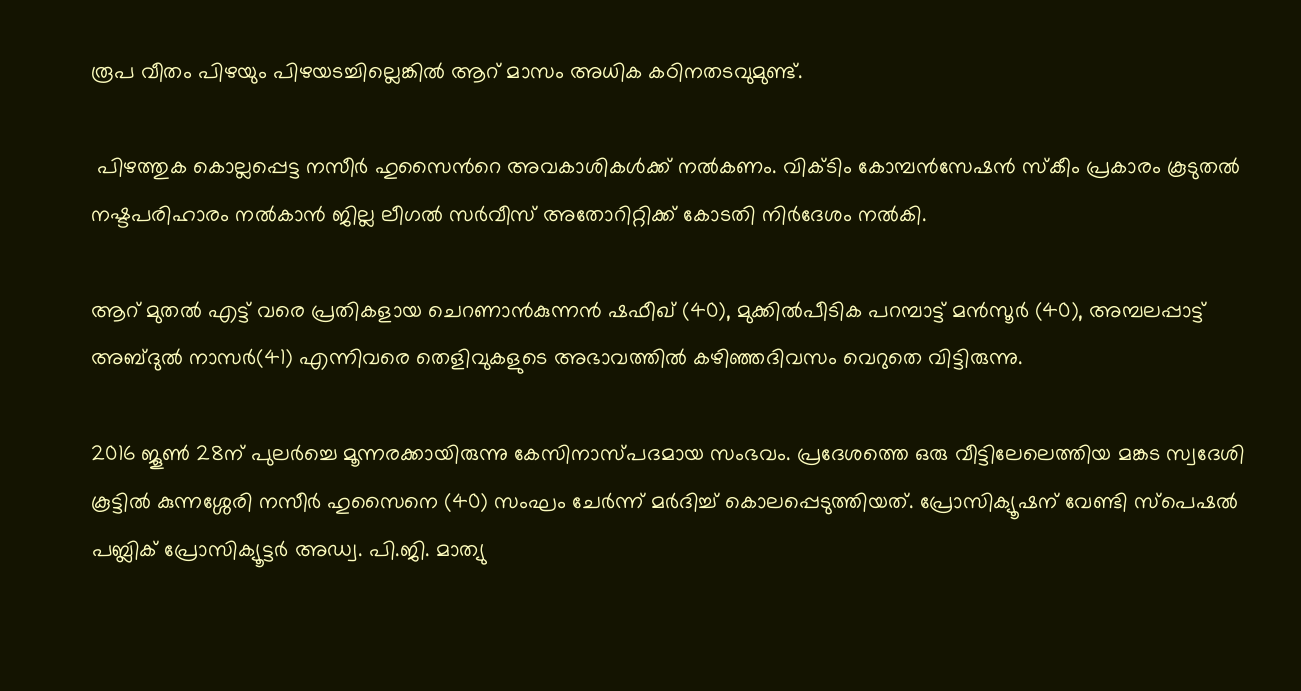രൂപ വീതം പിഴയും പിഴയടച്ചില്ലെങ്കില്‍ ആറ് മാസം അധിക കഠിനതടവുമുണ്ട്.

 പിഴത്തുക കൊല്ലപ്പെട്ട നസീര്‍ ഹുസൈന്‍റെ അവകാശികള്‍ക്ക് നല്‍കണം. വിക്ടിം കോമ്പന്‍സേഷന്‍ സ്കീം പ്രകാരം കൂടുതല്‍ നഷ്ടപരിഹാരം നല്‍കാൻ ജില്ല ലീഗല്‍ സര്‍വീസ് അതോറിറ്റിക്ക് കോടതി നിര്‍ദേശം നൽകി.

ആറ് മുതൽ എട്ട് വരെ പ്രതികളായ ചെറണാൻകുന്നൻ ഷഫീഖ് (40), മുക്കില്‍പീടിക പറമ്പാട്ട് മന്‍സൂര്‍ (40), അമ്പലപ്പാട്ട് അബ്ദുല്‍ നാസര്‍(41) എന്നിവരെ തെളിവുകളുടെ അഭാവത്തിൽ കഴിഞ്ഞദിവസം വെറുതെ വിട്ടിരുന്നു.

2016 ജൂണ്‍ 28ന് പുലര്‍ച്ചെ മൂന്നരക്കായിരുന്നു കേസിനാസ്പദമായ സംഭവം. പ്രദേശത്തെ ഒരു വീട്ടിലേലെത്തിയ മങ്കട സ്വദേശി കൂട്ടില്‍ കുന്നശ്ശേരി നസീര്‍ ഹുസൈനെ (40) സംഘം ചേർന്ന് മർദിച്ച് കൊലപ്പെടുത്തിയത്. പ്രോസിക്യൂഷന് വേണ്ടി സ്‌പെഷല്‍ പബ്ലിക് പ്രോസിക്യൂട്ടര്‍ അഡ്വ. പി.ജി. മാത്യു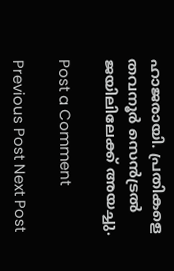ഹാജരായി. പ്രതികളെ തവനൂർ സെൻട്രൽ ജയിലിലേക്ക് അയച്ചു.

Post a Comment

Previous Post Next Post